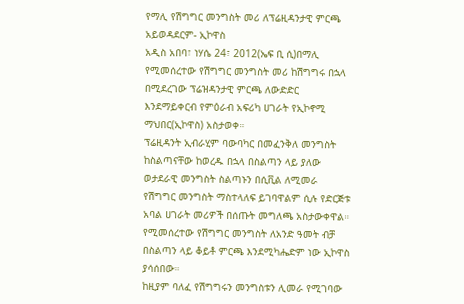የማሊ የሽግግር መንግስት መሪ ለፕሬዚዳንታዊ ምርጫ አይወዳደርም- ኢኮዋስ
አዲስ አበባ፣ ነሃሴ 24፣ 2012(ኤፍ ቢ ሲ)በማሊ የሚመሰረተው የሽግግር መንግስት መሪ ከሽግግሩ በኋላ በሚደረገው ፕሬዝዳንታዊ ምርጫ ለውድድር እንደማይቀርብ የምዕራብ አፍሪካ ሀገራት የኢኮኖሚ ማህበር(ኢኮዋስ) አስታወቀ።
ፕሬዚዳንት ኢብራሂም ባውባካር በመፈንቅለ መንግስት ከስልጣናቸው ከወረዱ በኋላ በስልጣን ላይ ያለው ወታደራዊ መንግስት ስልጣኑን በሲቪል ለሚመራ የሽግግር መንግስት ማስተላለፍ ይገባዋልም ሲሉ የድርጅቱ አባል ሀገራት መሪዎች በሰጡት መግለጫ አስታውቀዋል።
የሚመሰረተው የሽግግር መንግስት ለአንድ ዓመት ብቻ በስልጣን ላይ ቆይቶ ምርጫ እንደሚካሔድም ነው ኢኮዋስ ያሳሰበው።
ከዚያም ባለፈ የሽግግሩን መንግስቱን ሊመራ የሚገባው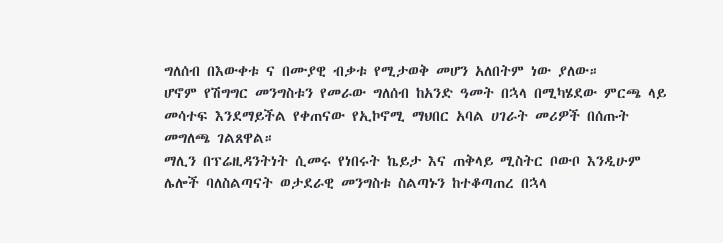ግለሰብ በእውቀቱ ና በሙያዊ ብቃቱ የሚታወቅ መሆን አለበትም ነው ያለው።
ሆኖም የሽግግር መንግስቱን የመራው ግለሰብ ከአንድ ዓመት በኋላ በሚካሄደው ምርጫ ላይ መሳተፍ እንደማይችል የቀጠናው የኢኮኖሚ ማህበር አባል ሀገራት መሪዎች በሰጡት መግለጫ ገልጸዋል።
ማሊን በፕሬዚዳንትነት ሲመሩ የነበሩት ኬይታ እና ጠቅላይ ሚስትር ቦውቦ እንዲሁም ሌሎች ባለስልጣናት ወታደራዊ መንግስቱ ስልጣኑን ከተቆጣጠረ በኋላ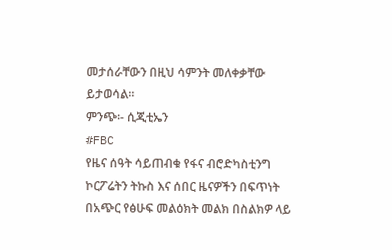መታሰራቸውን በዚህ ሳምንት መለቀቃቸው ይታወሳል።
ምንጭ፡- ሲጂቲኤን
#FBC
የዜና ሰዓት ሳይጠብቁ የፋና ብሮድካስቲንግ ኮርፖሬትን ትኩስ እና ሰበር ዜናዎችን በፍጥነት በአጭር የፅሁፍ መልዕክት መልክ በስልክዎ ላይ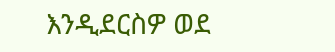እንዲደርስዎ ወደ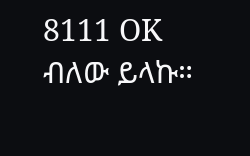8111 OK ብለው ይላኩ።